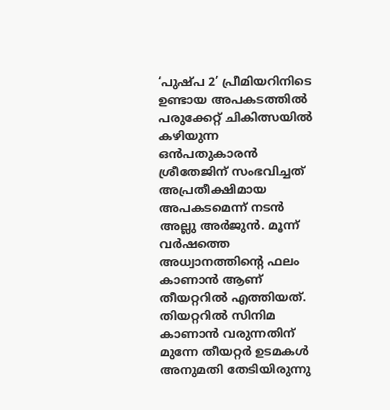‘പുഷ്പ 2’ പ്രീമിയറിനിടെ ഉണ്ടായ അപകടത്തിൽ പരുക്കേറ്റ് ചികിത്സയിൽ കഴിയുന്ന ഒൻപതുകാരൻ ശ്രീതേജിന് സംഭവിച്ചത് അപ്രതീക്ഷിമായ അപകടമെന്ന് നടൻ അല്ലു അർജുൻ. മൂന്ന് വർഷത്തെ അധ്വാനത്തിന്റെ ഫലം കാണാൻ ആണ് തീയറ്ററിൽ എത്തിയത്. തിയറ്ററിൽ സിനിമ കാണാൻ വരുന്നതിന് മുന്നേ തീയറ്റർ ഉടമകൾ അനുമതി തേടിയിരുന്നു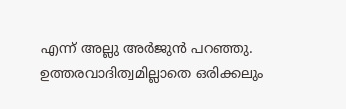എന്ന് അല്ലു അർജുൻ പറഞ്ഞു. ഉത്തരവാദിത്വമില്ലാതെ ഒരിക്കലും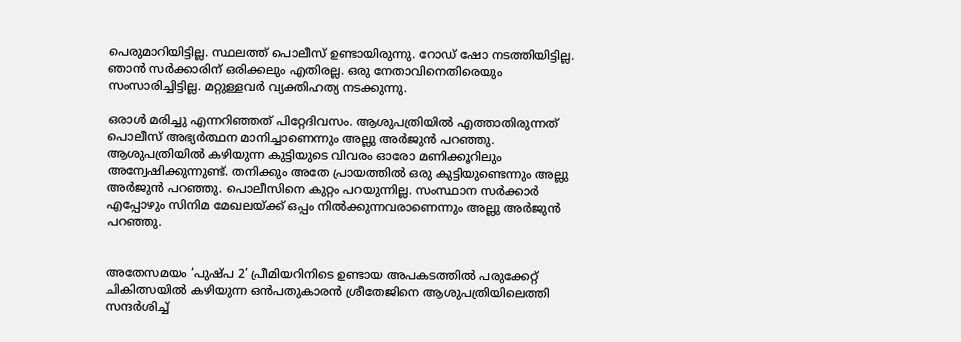പെരുമാറിയിട്ടില്ല. സ്ഥലത്ത് പൊലീസ് ഉണ്ടായിരുന്നു. റോഡ് ഷോ നടത്തിയിട്ടില്ല. ഞാൻ സർക്കാരിന് ഒരിക്കലും എതിരല്ല. ഒരു നേതാവിനെതിരെയും സംസാരിച്ചിട്ടില്ല. മറ്റുള്ളവർ വ്യക്തിഹത്യ നടക്കുന്നു.

ഒരാൾ മരിച്ചു എന്നറിഞ്ഞത് പിറ്റേദിവസം. ആശുപത്രിയിൽ എത്താതിരുന്നത് പൊലീസ് അഭ്യർത്ഥന മാനിച്ചാണെന്നും അല്ലു അർജുൻ പറഞ്ഞു. ആശുപത്രിയിൽ കഴിയുന്ന കുട്ടിയുടെ വിവരം ഓരോ മണിക്കൂറിലും അന്വേഷിക്കുന്നുണ്ട്. തനിക്കും അതേ പ്രായത്തിൽ ഒരു കുട്ടിയുണ്ടെന്നും അല്ലു അർജുൻ പറഞ്ഞു. പൊലീസിനെ കുറ്റം പറയുന്നില്ല. സംസ്ഥാന സർക്കാർ എപ്പോഴും സിനിമ മേഖലയ്ക്ക് ഒപ്പം നിൽക്കുന്നവരാണെന്നും അല്ലു അർജുൻ പറഞ്ഞു.


അതേസമയം ‘പുഷ്പ 2’ പ്രീമിയറിനിടെ ഉണ്ടായ അപകടത്തിൽ പരുക്കേറ്റ് ചികിത്സയിൽ കഴിയുന്ന ഒൻപതുകാരൻ ശ്രീതേജിനെ ആശുപത്രിയിലെത്തി സന്ദർശിച്ച്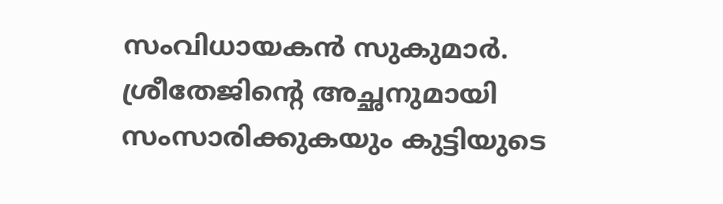സംവിധായകൻ സുകുമാർ. ശ്രീതേജിന്റെ അച്ഛനുമായി സംസാരിക്കുകയും കുട്ടിയുടെ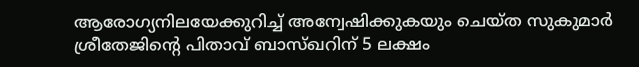ആരോഗ്യനിലയേക്കുറിച്ച് അന്വേഷിക്കുകയും ചെയ്ത സുകുമാർ ശ്രീതേജിൻ്റെ പിതാവ് ബാസ്ഖറിന് 5 ലക്ഷം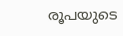രൂപയുടെ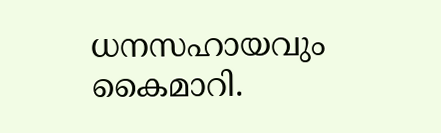ധനസഹായവും കൈമാറി.